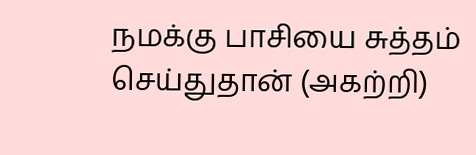நமக்கு பாசியை சுத்தம் செய்துதான் (அகற்றி)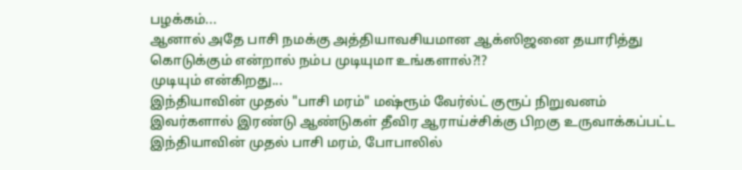பழக்கம்...
ஆனால் அதே பாசி நமக்கு அத்தியாவசியமான ஆக்ஸிஜனை தயாரித்து கொடுக்கும் என்றால் நம்ப முடியுமா உங்களால்?!?
முடியும் என்கிறது...
இந்தியாவின் முதல் "பாசி மரம்" மஷ்ரூம் வேர்ல்ட் குரூப் நிறுவனம்
இவர்களால் இரண்டு ஆண்டுகள் தீவிர ஆராய்ச்சிக்கு பிறகு உருவாக்கப்பட்ட இந்தியாவின் முதல் பாசி மரம், போபாலில்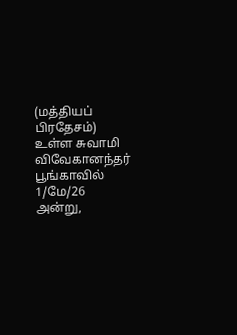(மத்தியப் பிரதேசம்) உள்ள சுவாமி விவேகானந்தர் பூங்காவில் 1/மே/26 அன்று,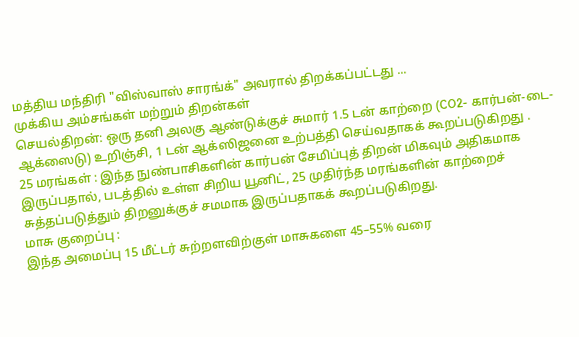மத்திய மந்திரி "விஸ்வாஸ் சாரங்க்" அவரால் திறக்கப்பட்டது ...
முக்கிய அம்சங்கள் மற்றும் திறன்கள்
செயல்திறன்: ஒரு தனி அலகு ஆண்டுக்குச் சுமார் 1.5 டன் காற்றை (CO2- கார்பன்-டை-ஆக்ஸைடு) உறிஞ்சி, 1 டன் ஆக்ஸிஜனை உற்பத்தி செய்வதாகக் கூறப்படுகிறது .
25 மரங்கள் : இந்த நுண்பாசிகளின் கார்பன் சேமிப்புத் திறன் மிகவும் அதிகமாக இருப்பதால், படத்தில் உள்ள சிறிய யூனிட், 25 முதிர்ந்த மரங்களின் காற்றைச் சுத்தப்படுத்தும் திறனுக்குச் சமமாக இருப்பதாகக் கூறப்படுகிறது.
மாசு குறைப்பு :
இந்த அமைப்பு 15 மீட்டர் சுற்றளவிற்குள் மாசுகளை 45–55% வரை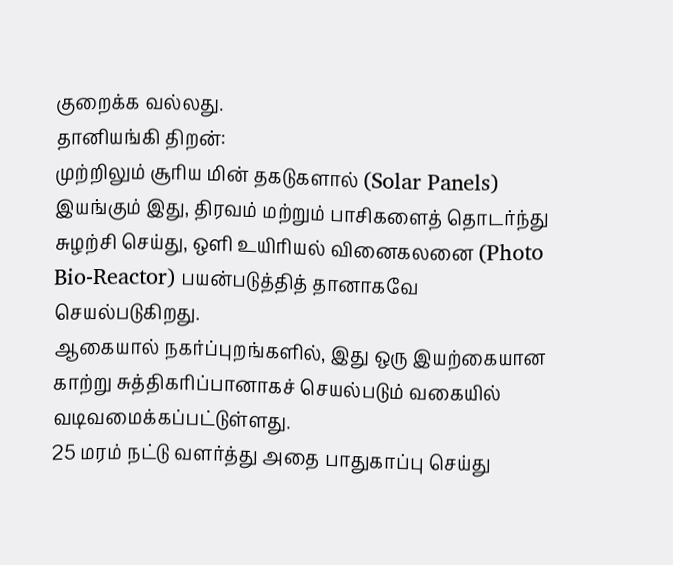குறைக்க வல்லது.
தானியங்கி திறன்:
முற்றிலும் சூரிய மின் தகடுகளால் (Solar Panels) இயங்கும் இது, திரவம் மற்றும் பாசிகளைத் தொடர்ந்து சுழற்சி செய்து, ஒளி உயிரியல் வினைகலனை (Photo Bio-Reactor) பயன்படுத்தித் தானாகவே செயல்படுகிறது.
ஆகையால் நகர்ப்புறங்களில், இது ஒரு இயற்கையான காற்று சுத்திகரிப்பானாகச் செயல்படும் வகையில் வடிவமைக்கப்பட்டுள்ளது.
25 மரம் நட்டு வளர்த்து அதை பாதுகாப்பு செய்து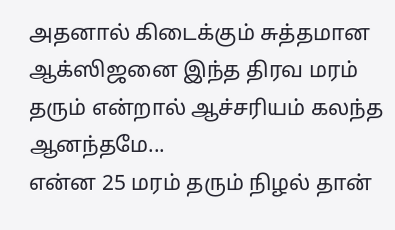அதனால் கிடைக்கும் சுத்தமான ஆக்ஸிஜனை இந்த திரவ மரம் தரும் என்றால் ஆச்சரியம் கலந்த ஆனந்தமே...
என்ன 25 மரம் தரும் நிழல் தான்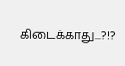கிடைக்காது...?!?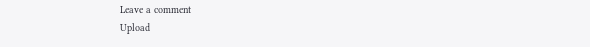Leave a comment
Upload